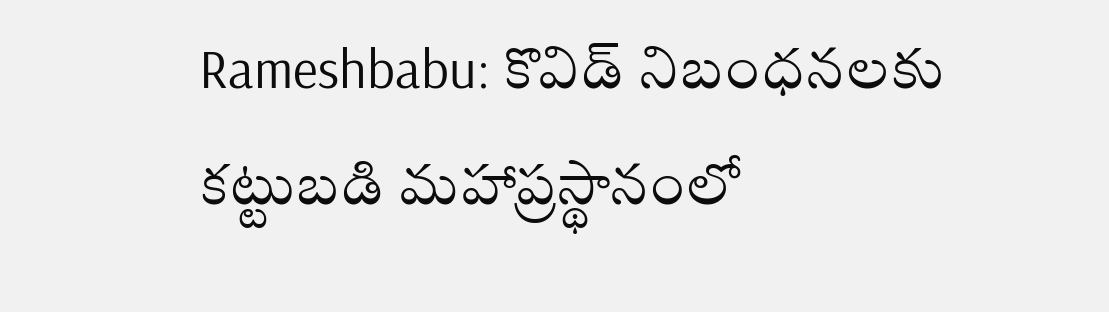Rameshbabu: కొవిడ్ నిబంధనలకు కట్టుబడి మహాప్రస్థానంలో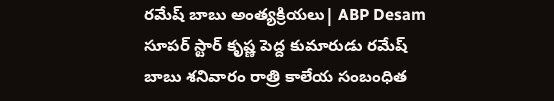రమేష్ బాబు అంత్యక్రియలు| ABP Desam
సూపర్ స్టార్ కృష్ణ పెద్ద కుమారుడు రమేష్ బాబు శనివారం రాత్రి కాలేయ సంబంధిత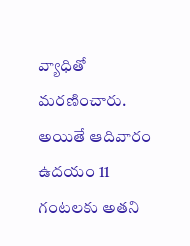వ్యాధితో మరణించారు. అయితే ఆదివారం ఉదయం 11 గంటలకు అతని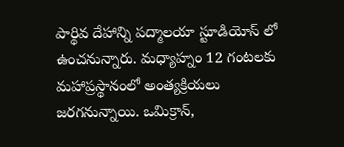పార్థివ దేహాన్ని పద్మాలయా స్టూడియోస్ లో ఉంచనున్నారు. మధ్యాహ్నం 12 గంటలకు మహాప్రస్థానంలో అంత్యక్రియలు జరగనున్నాయి. ఒమిక్రాన్,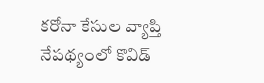కరోనా కేసుల వ్యాప్తి నేపథ్యంలో కొవిడ్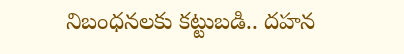నిబంధనలకు కట్టుబడి.. దహన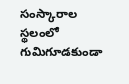సంస్కారాల స్థలంలో గుమిగూడకుండా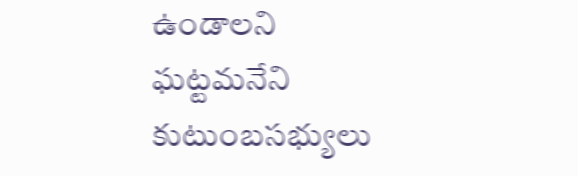ఉండాలని ఘట్టమనేని కుటుంబసభ్యులు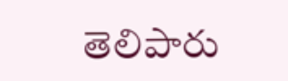తెలిపారు